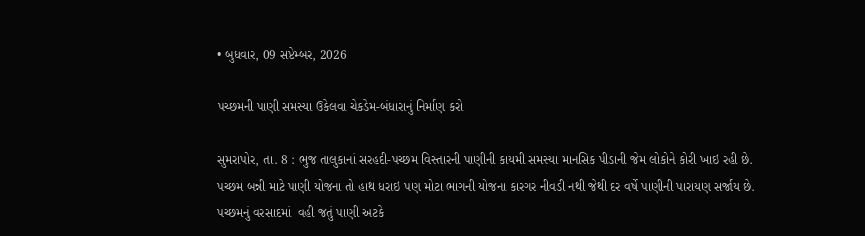• બુધવાર, 09 સપ્ટેમ્બર, 2026

પચ્છમની પાણી સમસ્યા ઉકેલવા ચેકડેમ-બંધારાનું નિર્માણ કરો

સુમરાપોર, તા. 8 : ભુજ તાલુકાનાં સરહદી-પચ્છમ વિસ્તારની પાણીની કાયમી સમસ્યા માનસિક પીડાની જેમ લોકોને કોરી ખાઇ રહી છે. પચ્છમ બન્ની માટે પાણી યોજના તો હાથ ધરાઇ પણ મોટા ભાગની યોજના કારગર નીવડી નથી જેથી દર વર્ષે પાણીની પારાયણ સર્જાય છે. પચ્છમનું વરસાદમાં  વહી જતું પાણી અટકે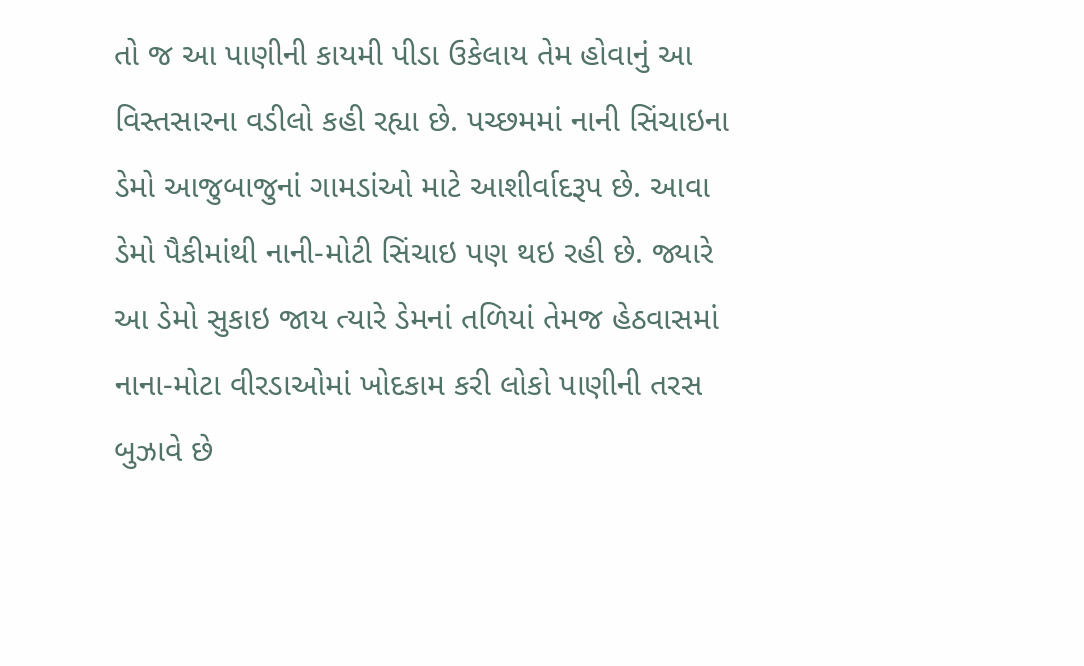તો જ આ પાણીની કાયમી પીડા ઉકેલાય તેમ હોવાનું આ વિસ્તસારના વડીલો કહી રહ્યા છે. પચ્છમમાં નાની સિંચાઇના ડેમો આજુબાજુનાં ગામડાંઓ માટે આશીર્વાદરૂપ છે. આવા ડેમો પૈકીમાંથી નાની-મોટી સિંચાઇ પણ થઇ રહી છે. જ્યારે આ ડેમો સુકાઇ જાય ત્યારે ડેમનાં તળિયાં તેમજ હેઠવાસમાં નાના-મોટા વીરડાઓમાં ખોદકામ કરી લોકો પાણીની તરસ બુઝાવે છે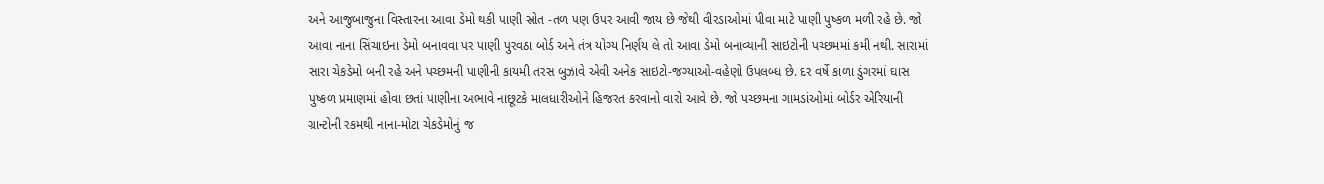અને આજુબાજુના વિસ્તારના આવા ડેમો થકી પાણી સ્રોત -તળ પણ ઉપર આવી જાય છે જેથી વીરડાઓમાં પીવા માટે પાણી પુષ્કળ મળી રહે છે. જો આવા નાના સિંચાઇના ડેમો બનાવવા પર પાણી પુરવઠા બોર્ડ અને તંત્ર યોગ્ય નિર્ણય લે તો આવા ડેમો બનાવ્યાની સાઇટોની પચ્છમમાં કમી નથી. સારામાં સારા ચેકડેમો બની રહે અને પચ્છમની પાણીની કાયમી તરસ બુઝાવે એવી અનેક સાઇટો-જગ્યાઓ-વહેણો ઉપલબ્ધ છે. દર વર્ષે કાળા ડુંગરમાં ઘાસ પુષ્કળ પ્રમાણમાં હોવા છતાં પાણીના અભાવે નાછૂટકે માલધારીઓને હિજરત કરવાનો વારો આવે છે. જો પચ્છમના ગામડાંઓમાં બોર્ડર એરિયાની ગ્રાન્ટોની રકમથી નાના-મોટા ચેકડેમોનું જ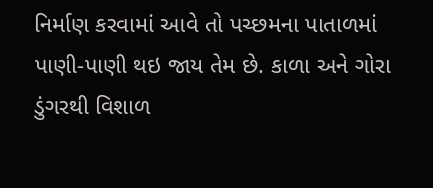નિર્માણ કરવામાં આવે તો પચ્છમના પાતાળમાં પાણી-પાણી થઇ જાય તેમ છે. કાળા અને ગોરા ડુંગરથી વિશાળ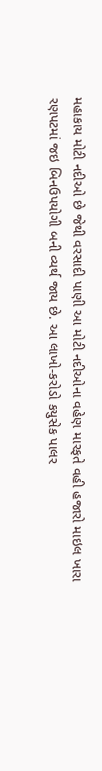મહાકાય મોટી નદીઓ છે જેથી વરસાદી પાણી આ મોટી નદીઓના વહેણ મારફતે વહી હજારો માઇલ ખારા રણપટમાં જઇ બિનઉપયોગી બની વ્યર્થ જાય છે. આ લાખો-કરોડો કયુસેક પાલર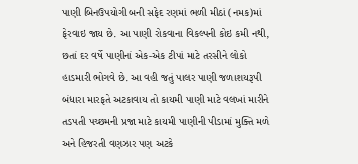પાણી બિનઉપયોગી બની સફેદ રણમાં ભળી મીઠાં (નમક)માં ફેરવાઇ જાય છે. આ પાણી રોકવાના વિકલ્પની કોઇ કમી નથી, છતાં દર વર્ષે પાણીનાં એક-એક ટીપાં માટે તરસીને લોકો હાડમારી ભોગવે છે. આ વહી જતું પાલર પાણી જળાશયરૂપી બંધારા મારફતે અટકાવાય તો કાયમી પાણી માટે વલખાં મારીને તડપતી પચ્છમની પ્રજા માટે કાયમી પાણીની પીડામાં મુક્તિ મળે અને હિજરતી વણઝાર પણ અટકે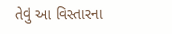તેવું આ વિસ્તારના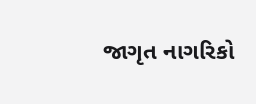જાગૃત નાગરિકો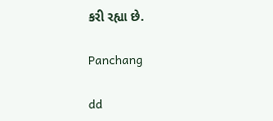કરી રહ્યા છે.

Panchang

dd